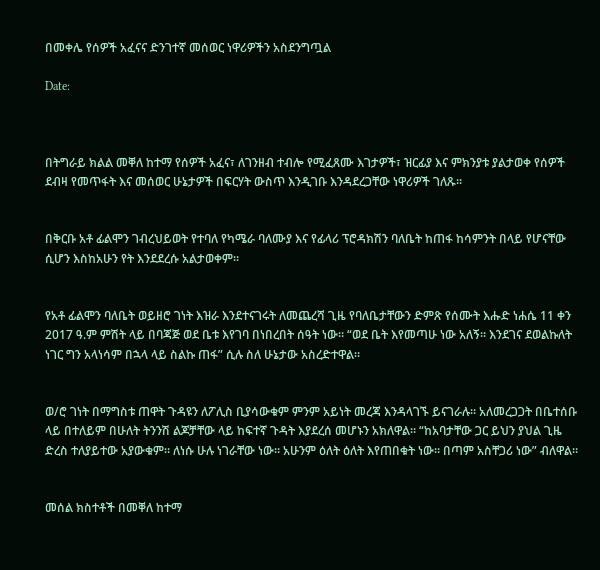በመቀሌ የሰዎች አፈናና ድንገተኛ መሰወር ነዋሪዎችን አስደንግጧል

Date:



በትግራይ ክልል መቐለ ከተማ የሰዎች አፈና፣ ለገንዘብ ተብሎ የሚፈጸሙ እገታዎች፣ ዝርፊያ እና ምክንያቱ ያልታወቀ የሰዎች ደብዛ የመጥፋት እና መሰወር ሁኔታዎች በፍርሃት ውስጥ እንዲገቡ እንዳደረጋቸው ነዋሪዎች ገለጹ።


በቅርቡ አቶ ፊልሞን ገብረህይወት የተባለ የካሜራ ባለሙያ እና የፊላሪ ፕሮዳክሽን ባለቤት ከጠፋ ከሳምንት በላይ የሆናቸው ሲሆን እስከአሁን የት እንደደረሱ አልታወቀም።


የአቶ ፊልሞን ባለቤት ወይዘሮ ገነት እዝራ እንደተናገሩት ለመጨረሻ ጊዜ የባለቤታቸውን ድምጽ የሰሙት እሑድ ነሐሴ 11 ቀን 2017 ዓ.ም ምሽት ላይ በባጃጅ ወደ ቤቱ እየገባ በነበረበት ሰዓት ነው። “ወደ ቤት እየመጣሁ ነው አለኝ። እንደገና ደወልኩለት ነገር ግን አላነሳም በኋላ ላይ ስልኩ ጠፋ” ሲሉ ስለ ሁኔታው አስረድተዋል።


ወ/ሮ ገነት በማግስቱ ጠዋት ጉዳዩን ለፖሊስ ቢያሳውቁም ምንም አይነት መረጃ እንዳላገኙ ይናገራሉ። አለመረጋጋት በቤተሰቡ ላይ በተለይም በሁለት ትንንሽ ልጆቻቸው ላይ ከፍተኛ ጉዳት እያደረሰ መሆኑን አክለዋል። “ከአባታቸው ጋር ይህን ያህል ጊዜ ድረስ ተለያይተው አያውቁም። ለነሱ ሁሉ ነገራቸው ነው። አሁንም ዕለት ዕለት እየጠበቁት ነው። በጣም አስቸጋሪ ነው” ብለዋል።


መሰል ክስተቶች በመቐለ ከተማ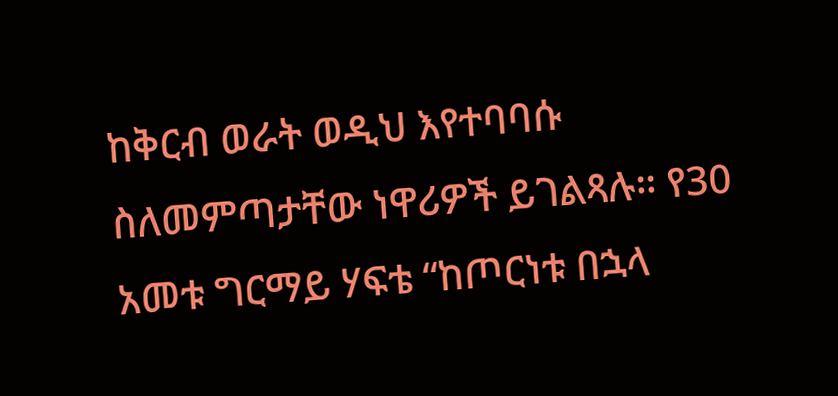ከቅርብ ወራት ወዲህ እየተባባሱ ስለመምጣታቸው ነዋሪዎች ይገልጻሉ። የ30 አመቱ ግርማይ ሃፍቴ “ከጦርነቱ በኋላ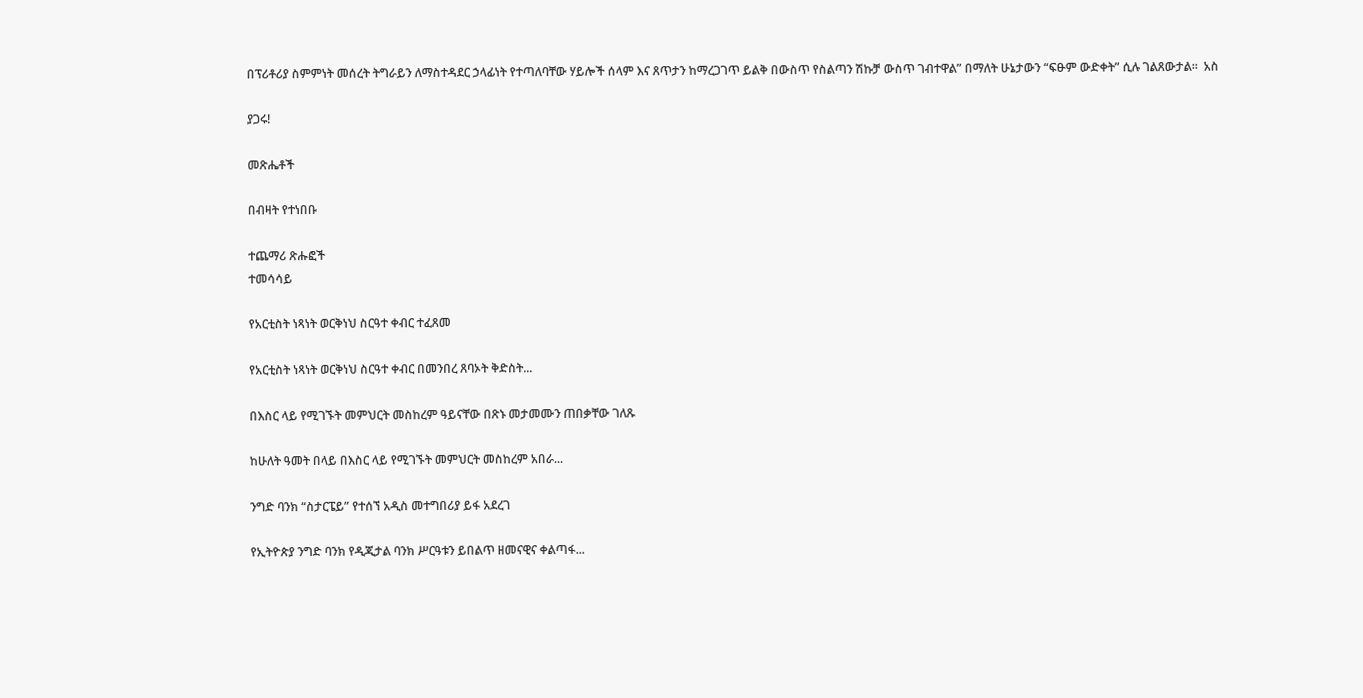በፕሪቶሪያ ስምምነት መሰረት ትግራይን ለማስተዳደር ኃላፊነት የተጣለባቸው ሃይሎች ሰላም እና ጸጥታን ከማረጋገጥ ይልቅ በውስጥ የስልጣን ሽኩቻ ውስጥ ገብተዋል” በማለት ሁኔታውን “ፍፁም ውድቀት” ሲሉ ገልጸውታል።  አስ

ያጋሩ!

መጽሔቶች

በብዛት የተነበቡ

ተጨማሪ ጽሑፎች
ተመሳሳይ

የአርቲስት ነጻነት ወርቅነህ ስርዓተ ቀብር ተፈጸመ

የአርቲስት ነጻነት ወርቅነህ ስርዓተ ቀብር በመንበረ ጸባኦት ቅድስት...

በእስር ላይ የሚገኙት መምህርት መስከረም ዓይናቸው በጽኑ መታመሙን ጠበቃቸው ገለጹ

ከሁለት ዓመት በላይ በእስር ላይ የሚገኙት መምህርት መስከረም አበራ...

ንግድ ባንክ “ስታርፔይ” የተሰኘ አዲስ መተግበሪያ ይፋ አደረገ

የኢትዮጵያ ንግድ ባንክ የዲጂታል ባንክ ሥርዓቱን ይበልጥ ዘመናዊና ቀልጣፋ...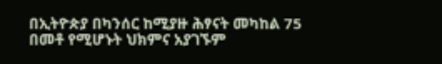በኢትዮጵያ በካንሰር ከሚያዙ ሕፃናት መካከል 75 በመቶ የሚሆኑት ህክምና አያገኙም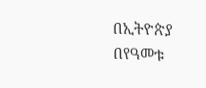በኢትዮጵያ በየዓመቱ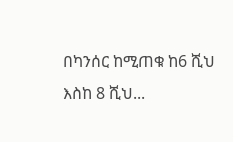በካንሰር ከሚጠቁ ከ6 ሺህ እስከ 8 ሺህ...